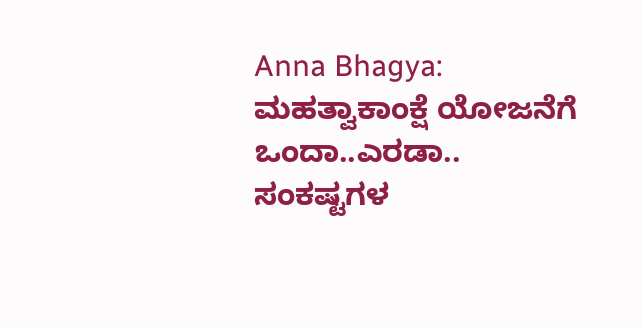Anna Bhagya: ಮಹತ್ವಾಕಾಂಕ್ಷೆ ಯೋಜನೆಗೆ ಒಂದಾ..ಎರಡಾ.. ಸಂಕಷ್ಟಗಳ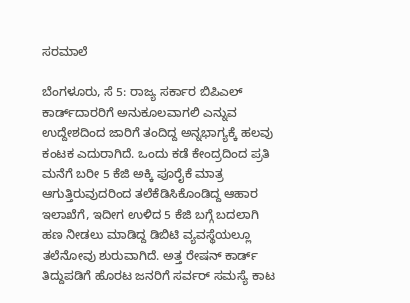ಸರಮಾಲೆ

ಬೆಂಗಳೂರು, ಸೆ 5: ರಾಜ್ಯ ಸರ್ಕಾರ ಬಿಪಿಎಲ್‌ ಕಾರ್ಡ್‌ದಾರರಿಗೆ ಅನುಕೂಲವಾಗಲಿ ಎನ್ನುವ ಉದ್ದೇಶದಿಂದ ಜಾರಿಗೆ ತಂದಿದ್ದ ಅನ್ನಭಾಗ್ಯಕ್ಕೆ ಹಲವು ಕಂಟಕ ಎದುರಾಗಿದೆ. ಒಂದು ಕಡೆ ಕೇಂದ್ರದಿಂದ ಪ್ರತಿ ಮನೆಗೆ ಬರೀ 5 ಕೆಜಿ ಅಕ್ಕಿ ಪೂರೈಕೆ ಮಾತ್ರ ಆಗುತ್ತಿರುವುದರಿಂದ ತಲೆಕೆಡಿಸಿಕೊಂಡಿದ್ದ ಆಹಾರ ಇಲಾಖೆಗೆ, ಇದೀಗ ಉಳಿದ 5 ಕೆಜಿ ಬಗ್ಗೆ ಬದಲಾಗಿ ಹಣ ನೀಡಲು ಮಾಡಿದ್ದ ಡಿಬಿಟಿ ವ್ಯವಸ್ಥೆಯಲ್ಲೂ ತಲೆನೋವು ಶುರುವಾಗಿದೆ. ಅತ್ತ ರೇಷನ್‌ ಕಾರ್ಡ್‌ ತಿದ್ದುಪಡಿಗೆ ಹೊರಟ ಜನರಿಗೆ ಸರ್ವರ್‌ ಸಮಸ್ಯೆ ಕಾಟ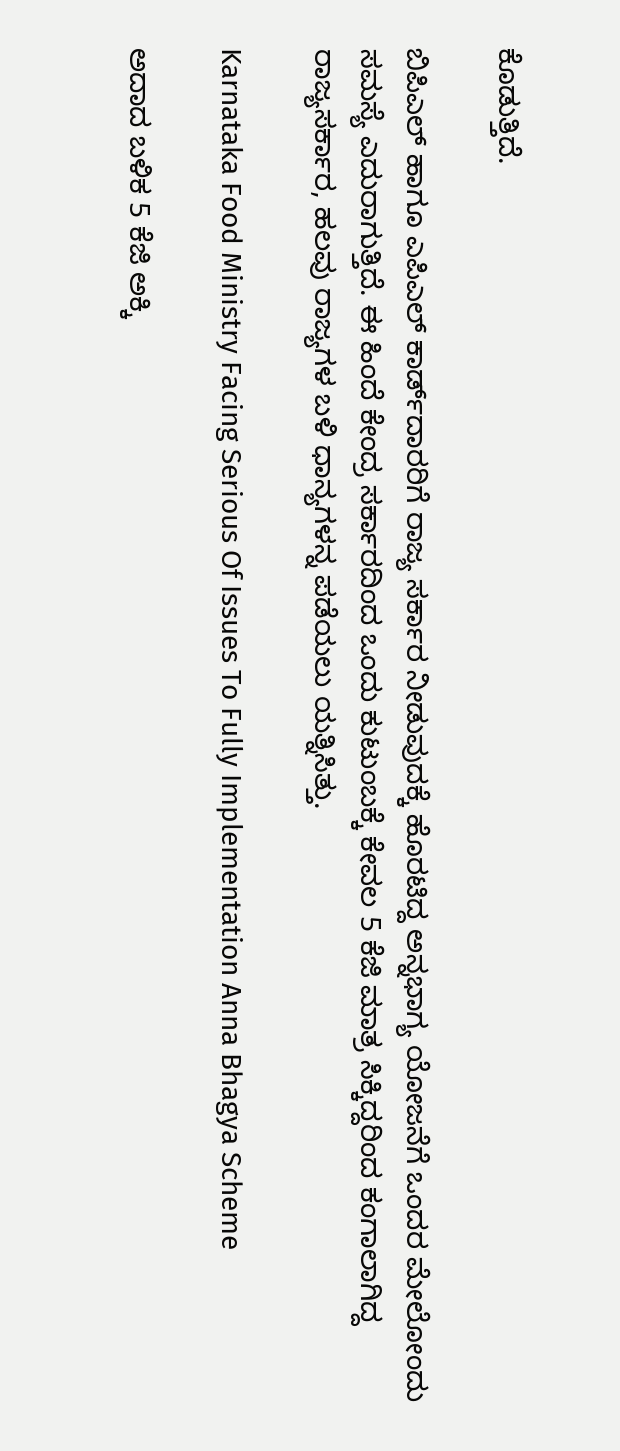ಕೊಡುತ್ತಿದೆ.

ಬಿಪಿಎಲ್‌ ಹಾಗೂ ಎಪಿಎಲ್‌ ಕಾರ್ಡ್‌ದಾರರಿಗೆ ರಾಜ್ಯ ಸರ್ಕಾರ ನೀಡುವುದಕ್ಕೆ ಹೊರಟಿದ್ದ ಅನ್ನಭಾಗ್ಯ ಯೋಜನೆಗೆ ಒಂದರ ಮೇಲೋಂದು ಸಮಸ್ಯೆ ಎದುರಾಗುತ್ತಿದೆ. ಈ ಹಿಂದೆ ಕೇಂದ್ರ ಸರ್ಕಾರದಿಂದ ಒಂದು ಕುಟುಂಬಕ್ಕೆ ಕೇವಲ 5 ಕೆಜಿ ಮಾತ್ರ ಸಿಕ್ಕಿದ್ದರಿಂದ ಕಂಗಾಲಾಗಿದ್ದ ರಾಜ್ಯಸರ್ಕಾರ, ಹಲವು ರಾಜ್ಯಗಳ ಬಳಿ ಧಾನ್ಯಗಳನ್ನ ಪಡೆಯಲು ಯತ್ನಿಸಿತ್ತು.

Karnataka Food Ministry Facing Serious Of Issues To Fully Implementation Anna Bhagya Scheme

ಅದಾದ ಬಳಿಕ 5 ಕೆಜಿ ಅಕ್ಕಿ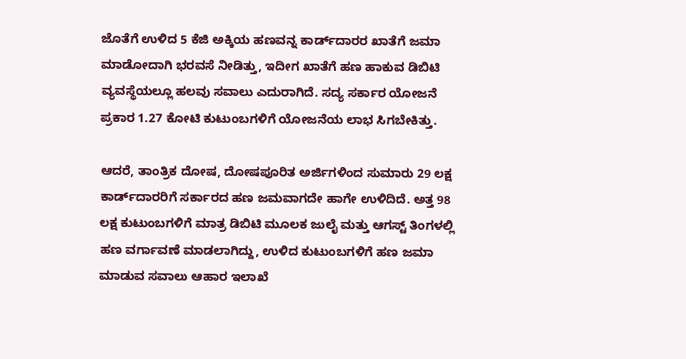ಜೊತೆಗೆ ಉಳಿದ 5 ಕೆಜಿ ಅಕ್ಕಿಯ ಹಣವನ್ನ ಕಾರ್ಡ್‌ದಾರರ ಖಾತೆಗೆ ಜಮಾ ಮಾಡೋದಾಗಿ ಭರವಸೆ ನೀಡಿತ್ತು, ಇದೀಗ ಖಾತೆಗೆ ಹಣ ಹಾಕುವ ಡಿಬಿಟಿ ವ್ಯವಸ್ಥೆಯಲ್ಲೂ ಹಲವು ಸವಾಲು ಎದುರಾಗಿದೆ. ಸದ್ಯ ಸರ್ಕಾರ ಯೋಜನೆ ಪ್ರಕಾರ 1.27 ಕೋಟಿ ಕುಟುಂಬಗಳಿಗೆ ಯೋಜನೆಯ ಲಾಭ ಸಿಗಬೇಕಿತ್ತು.

ಆದರೆ, ತಾಂತ್ರಿಕ ದೋಷ, ದೋಷಪೂರಿತ ಅರ್ಜಿಗಳಿಂದ ಸುಮಾರು 29 ಲಕ್ಷ ಕಾರ್ಡ್‌ದಾರರಿಗೆ ಸರ್ಕಾರದ ಹಣ ಜಮವಾಗದೇ ಹಾಗೇ ಉಳಿದಿದೆ. ಅತ್ತ 98 ಲಕ್ಷ ಕುಟುಂಬಗಳಿಗೆ ಮಾತ್ರ ಡಿಬಿಟಿ ಮೂಲಕ ಜುಲೈ ಮತ್ತು ಆಗಸ್ಟ್ ತಿಂಗಳಲ್ಲಿ ಹಣ ವರ್ಗಾವಣೆ ಮಾಡಲಾಗಿದ್ದು, ಉಳಿದ ಕುಟುಂಬಗಳಿಗೆ ಹಣ ಜಮಾ ಮಾಡುವ ಸವಾಲು ಆಹಾರ ಇಲಾಖೆ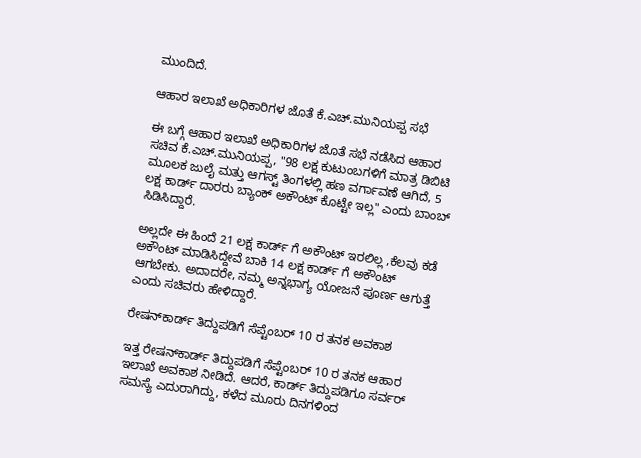ಮುಂದಿದೆ.

ಆಹಾರ ಇಲಾಖೆ ಅಧಿಕಾರಿಗಳ ಜೊತೆ ಕೆ.ಎಚ್‌.ಮುನಿಯಪ್ಪ ಸಭೆ

ಈ ಬಗ್ಗೆ ಆಹಾರ ಇಲಾಖೆ ಅಧಿಕಾರಿಗಳ ಜೊತೆ ಸಭೆ ನಡೆಸಿದ ಆಹಾರ ಸಚಿವ ಕೆ.ಎಚ್‌.ಮುನಿಯಪ್ಪ, "98 ಲಕ್ಷ ಕುಟುಂಬಗಳಿಗೆ ಮಾತ್ರ ಡಿಬಿಟಿ ಮೂಲಕ ಜುಲೈ ಮತ್ತು ಆಗಸ್ಟ್ ತಿಂಗಳಲ್ಲಿ ಹಣ ವರ್ಗಾವಣೆ ಆಗಿದೆ, 5 ಲಕ್ಷ ಕಾರ್ಡ್ ದಾರರು ಬ್ಯಾಂಕ್ ಅಕೌಂಟ್ ಕೊಟ್ಟೇ ಇಲ್ಲ" ಎಂದು ಬಾಂಬ್‌ ಸಿಡಿಸಿದ್ದಾರೆ.

ಅಲ್ಲದೇ ಈ ಹಿಂದೆ 21 ಲಕ್ಷ ಕಾರ್ಡ್ ಗೆ ಅಕೌಂಟ್ ಇರಲಿಲ್ಲ ,ಕೆಲವು ‌ಕಡೆ ಅಕೌಂಟ್ ‌ಮಾಡಿಸಿದ್ದೇವೆ ಬಾಕಿ 14 ಲಕ್ಷ ಕಾರ್ಡ್ ಗೆ ಅಕೌಂಟ್ ಆಗಬೇಕು. ಅದಾದರೇ, ನಮ್ಮ ಅನ್ನಭಾಗ್ಯ ಯೋಜನೆ ಪೂರ್ಣ ಆಗುತ್ತೆ ಎಂದು ಸಚಿವರು ಹೇಳಿದ್ದಾರೆ.

ರೇಷನ್‌ಕಾರ್ಡ್ ತಿದ್ದುಪಡಿಗೆ ಸೆಪ್ಟೆಂಬರ್‌ 10 ರ ತನಕ ಅವಕಾಶ

ಇತ್ತ ರೇಷನ್‌ಕಾರ್ಡ್ ತಿದ್ದುಪಡಿಗೆ ಸೆಪ್ಟೆಂಬರ್‌ 10 ರ ತನಕ ಆಹಾರ ಇಲಾಖೆ ಅವಕಾಶ ನೀಡಿದೆ. ಆದರೆ, ಕಾರ್ಡ್‌ ತಿದ್ದುಪಡಿಗೂ ಸರ್ವರ್‌ ಸಮಸ್ಯೆ ಎದುರಾಗಿದ್ದು, ಕಳೆದ ಮೂರು ದಿನಗಳಿಂದ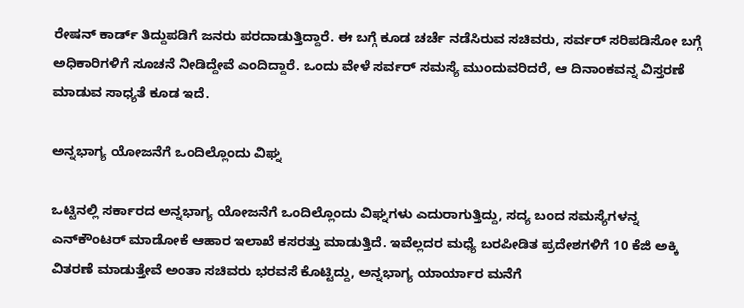ರೇಷನ್‌ ಕಾರ್ಡ್‌ ತಿದ್ದುಪಡಿಗೆ ಜನರು ಪರದಾಡುತ್ತಿದ್ದಾರೆ. ಈ ಬಗ್ಗೆ ಕೂಡ ಚರ್ಚೆ ನಡೆಸಿರುವ ಸಚಿವರು, ಸರ್ವರ್‌ ಸರಿಪಡಿಸೋ ಬಗ್ಗೆ ಅಧಿಕಾರಿಗಳಿಗೆ ಸೂಚನೆ ನೀಡಿದ್ದೇವೆ ಎಂದಿದ್ದಾರೆ. ಒಂದು ವೇಳೆ ಸರ್ವರ್‌ ಸಮಸ್ಯೆ ಮುಂದುವರಿದರೆ, ಆ ದಿನಾಂಕವನ್ನ ವಿಸ್ತರಣೆ ಮಾಡುವ ಸಾಧ್ಯತೆ ಕೂಡ ಇದೆ.

ಅನ್ನಭಾಗ್ಯ ಯೋಜನೆಗೆ ಒಂದಿಲ್ಲೊಂದು ವಿಘ್ನ

ಒಟ್ಟಿನಲ್ಲಿ ಸರ್ಕಾರದ ಅನ್ನಭಾಗ್ಯ ಯೋಜನೆಗೆ ಒಂದಿಲ್ಲೊಂದು ವಿಘ್ನಗಳು ಎದುರಾಗುತ್ತಿದ್ದು, ಸದ್ಯ ಬಂದ ಸಮಸ್ಯೆಗಳನ್ನ ಎನ್‌ಕೌಂಟರ್‌ ಮಾಡೋಕೆ ಆಹಾರ ಇಲಾಖೆ ಕಸರತ್ತು ಮಾಡುತ್ತಿದೆ. ಇವೆಲ್ಲದರ ಮಧ್ಯೆ ಬರಪೀಡಿತ ಪ್ರದೇಶಗಳಿಗೆ 10 ಕೆಜಿ ಅಕ್ಕಿ ವಿತರಣೆ ಮಾಡುತ್ತೇವೆ ಅಂತಾ ಸಚಿವರು ಭರವಸೆ ಕೊಟ್ಟಿದ್ದು, ಅನ್ನಭಾಗ್ಯ ಯಾರ್ಯಾರ ಮನೆಗೆ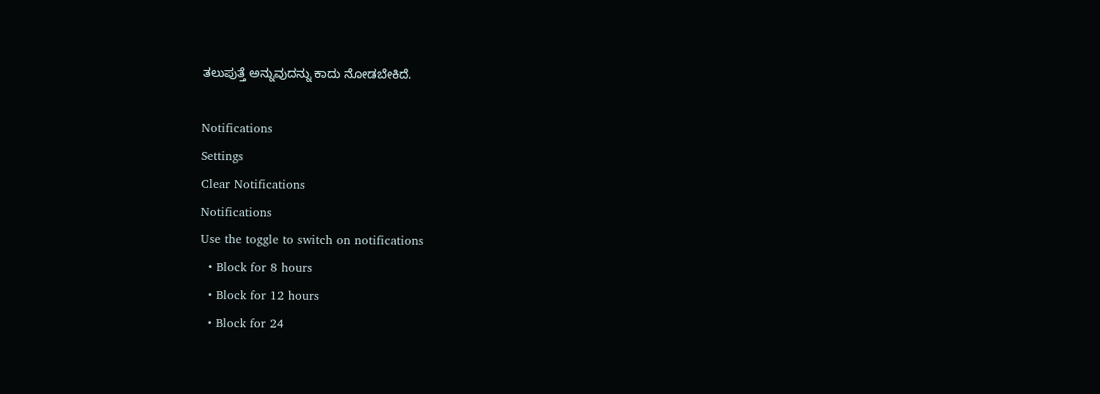ತಲುಪುತ್ತೆ ಅನ್ನುವುದನ್ನು ಕಾದು ನೋಡಬೇಕಿದೆ.

Notifications
Settings
Clear Notifications
Notifications
Use the toggle to switch on notifications
  • Block for 8 hours
  • Block for 12 hours
  • Block for 24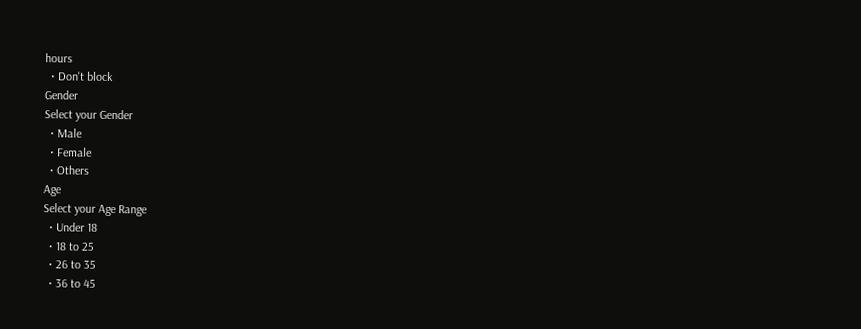hours
  • Don't block
Gender
Select your Gender
  • Male
  • Female
  • Others
Age
Select your Age Range
  • Under 18
  • 18 to 25
  • 26 to 35
  • 36 to 45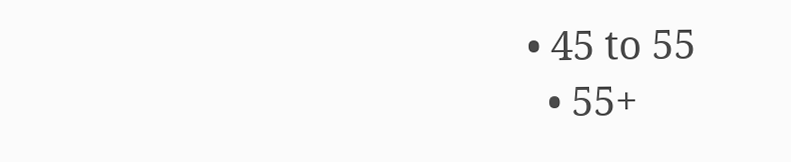• 45 to 55
  • 55+